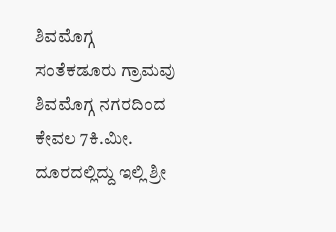ಶಿವಮೊಗ್ಗ ಸಂತೆಕಡೂರು ಗ್ರಾಮವು ಶಿವಮೊಗ್ಗ ನಗರದಿಂದ ಕೇವಲ 7ಕಿ.ಮೀ. ದೂರದಲ್ಲಿದ್ದು ಇಲ್ಲಿ ಶ್ರೀ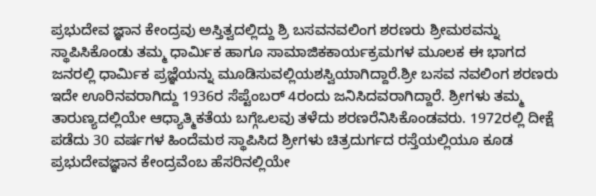ಪ್ರಭುದೇವ ಜ್ಞಾನ ಕೇಂದ್ರವು ಅಸ್ತಿತ್ವದಲ್ಲಿದ್ದು ಶ್ರಿ ಬಸವನವಲಿಂಗ ಶರಣರು ಶ್ರೀಮಠವನ್ನು ಸ್ಥಾಪಿಸಿಕೊಂಡು ತಮ್ಮ ಧಾರ್ಮಿಕ ಹಾಗೂ ಸಾಮಾಜಿಕಕಾರ್ಯಕ್ರಮಗಳ ಮೂಲಕ ಈ ಭಾಗದ ಜನರಲ್ಲಿ ಧಾರ್ಮಿಕ ಪ್ರಜ್ಞೆಯನ್ನು ಮೂಡಿಸುವಲ್ಲಿಯಶಸ್ವಿಯಾಗಿದ್ದಾರೆ.ಶ್ರೀ ಬಸವ ನವಲಿಂಗ ಶರಣರು ಇದೇ ಊರಿನವರಾಗಿದ್ದು 1936ರ ಸೆಪ್ಟೆಂಬರ್ 4ರಂದು ಜನಿಸಿದವರಾಗಿದ್ದಾರೆ. ಶ್ರೀಗಳು ತಮ್ಮ ತಾರುಣ್ಯದಲ್ಲಿಯೇ ಆಧ್ಯಾತ್ಮಿಕತೆಯ ಬಗ್ಗೆಒಲವು ತಳೆದು ಶರಣರೆನಿಸಿಕೊಂಡವರು. 1972ರಲ್ಲಿ ದೀಕ್ಷೆ ಪಡೆದು 30 ವರ್ಷಗಳ ಹಿಂದೆಮಠ ಸ್ಥಾಪಿಸಿದ ಶ್ರೀಗಳು ಚಿತ್ರದುರ್ಗದ ರಸ್ತೆಯಲ್ಲಿಯೂ ಕೂಡ ಪ್ರಭುದೇವಜ್ಞಾನ ಕೇಂದ್ರವೆಂಬ ಹೆಸರಿನಲ್ಲಿಯೇ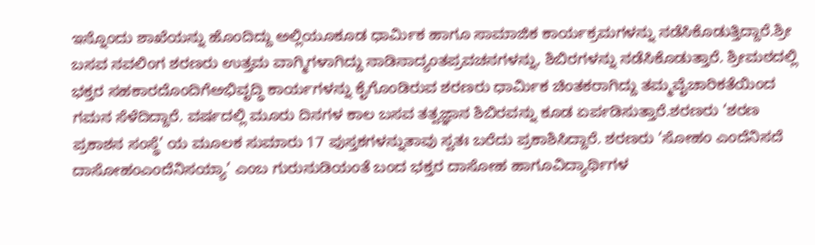ಇನ್ನೊಂದು ಶಾಖೆಯನ್ನು ಹೊಂದಿದ್ದು ಅಲ್ಲಿಯೂಕೂಡ ಧಾರ್ಮಿಕ ಹಾಗೂ ಸಾಮಾಜಿಕ ಕಾರ್ಯಕ್ರಮಗಳನ್ನು ನಡೆಸಿಕೊಡುತ್ತಿದ್ದಾರೆ.ಶ್ರೀ ಬಸವ ನವಲಿಂಗ ಶರಣರು ಉತ್ತಮ ವಾಗ್ಮಿಗಳಾಗಿದ್ದು ನಾಡಿನಾದ್ಯಂತಪ್ರವಚನಗಳನ್ನು, ಶಿಬಿರಗಳನ್ನು ನಡೆಸಿಕೊಡುತ್ತಾರೆ. ಶ್ರೀಮಠದಲ್ಲಿ ಭಕ್ತರ ಸಹಕಾರದೊಂದಿಗೆಅಭಿವೃದ್ಧಿ ಕಾರ್ಯಗಳನ್ನು ಕೈಗೊಂಡಿರುವ ಶರಣರು ಧಾರ್ಮಿಕ ಚಿಂತಕರಾಗಿದ್ದು ತಮ್ಮವೈಚಾರಿಕತೆಯಿಂದ ಗಮನ ಸೆಳೆದಿದ್ದಾರೆ. ವರ್ಷದಲ್ಲಿ ಮೂರು ದಿನಗಳ ಕಾಲ ಬಸವ ತತ್ವಜ್ಞಾನ ಶಿಬಿರವನ್ನು ಕೂಡ ಏರ್ಪಡಿಸುತ್ತಾರೆ.ಶರಣರು ‘ಶರಣ ಪ್ರಕಾಶನ ಸಂಸ್ಥೆ’ ಯ ಮೂಲಕ ಸುಮಾರು 17 ಪುಸ್ತಕಗಳನ್ನುತಾವು ಸ್ವತಃ ಬರೆದು ಪ್ರಕಾಶಿಸಿದ್ದಾರೆ. ಶರಣರು ‘ಸೋಹಂ ಎಂದೆನಿಸದೆ ದಾಸೋಹಂಎಂದೆನಿಸಯ್ಯಾ’ ಎಂಬ ಗುರುನುಡಿಯಂತೆ ಬಂದ ಭಕ್ತರ ದಾಸೋಹ ಹಾಗೂವಿದ್ಯಾರ್ಥಿಗಳ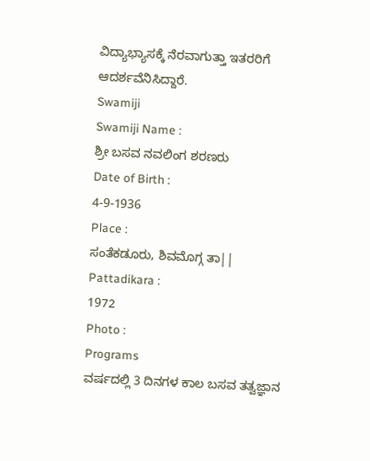ವಿದ್ಯಾಭ್ಯಾಸಕ್ಕೆ ನೆರವಾಗುತ್ತಾ ಇತರರಿಗೆ ಆದರ್ಶವೆನಿಸಿದ್ದಾರೆ.
Swamiji
Swamiji Name :
ಶ್ರೀ ಬಸವ ನವಲಿಂಗ ಶರಣರು
Date of Birth :
4-9-1936
Place :
ಸಂತೆಕಡೂರು, ಶಿವಮೊಗ್ಗ ತಾ||
Pattadikara :
1972
Photo :
Programs
ವರ್ಷದಲ್ಲಿ 3 ದಿನಗಳ ಕಾಲ ಬಸವ ತತ್ವಜ್ಞಾನ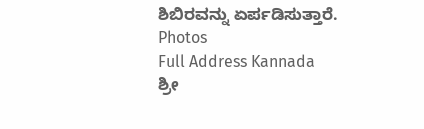ಶಿಬಿರವನ್ನು ಏರ್ಪಡಿಸುತ್ತಾರೆ.
Photos
Full Address Kannada
ಶ್ರೀ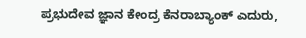ಪ್ರಭುದೇವ ಜ್ಞಾನ ಕೇಂದ್ರ ಕೆನರಾಬ್ಯಾಂಕ್ ಎದುರು,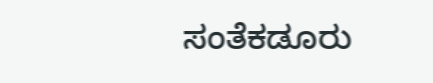ಸಂತೆಕಡೂರು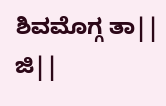ಶಿವಮೊಗ್ಗ ತಾ|| ಜಿ||